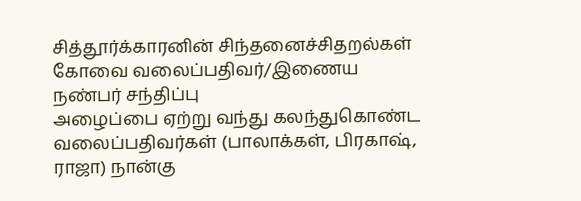சித்தூர்க்காரனின் சிந்தனைச்சிதறல்கள்
கோவை வலைப்பதிவர்/இணைய நண்பர் சந்திப்பு
அழைப்பை ஏற்று வந்து கலந்துகொண்ட வலைப்பதிவர்கள் (பாலாக்கள், பிரகாஷ், ராஜா) நான்கு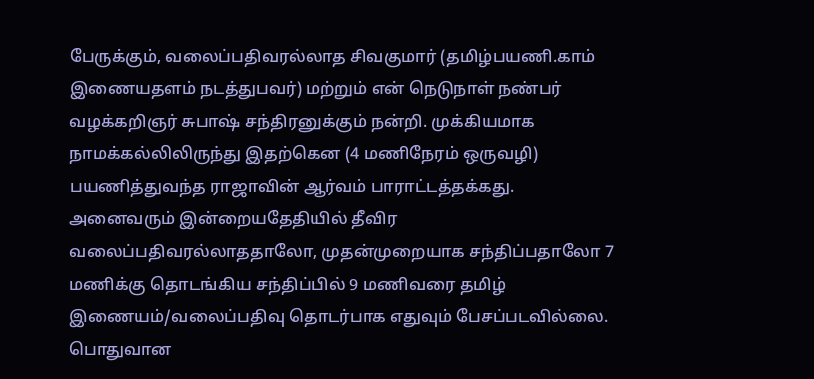பேருக்கும், வலைப்பதிவரல்லாத சிவகுமார் (தமிழ்பயணி.காம் இணையதளம் நடத்துபவர்) மற்றும் என் நெடுநாள் நண்பர் வழக்கறிஞர் சுபாஷ் சந்திரனுக்கும் நன்றி. முக்கியமாக நாமக்கல்லிலிருந்து இதற்கென (4 மணிநேரம் ஒருவழி) பயணித்துவந்த ராஜாவின் ஆர்வம் பாராட்டத்தக்கது.
அனைவரும் இன்றையதேதியில் தீவிர வலைப்பதிவரல்லாததாலோ, முதன்முறையாக சந்திப்பதாலோ 7 மணிக்கு தொடங்கிய சந்திப்பில் 9 மணிவரை தமிழ் இணையம்/வலைப்பதிவு தொடர்பாக எதுவும் பேசப்படவில்லை. பொதுவான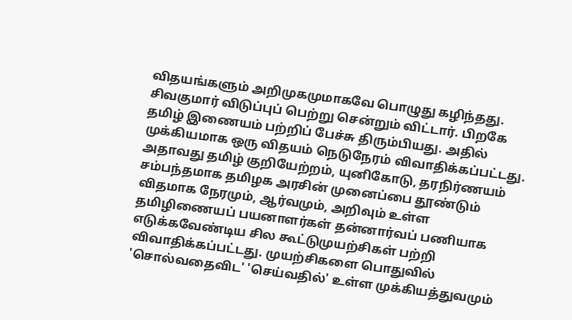விதயங்களும் அறிமுகமுமாகவே பொழுது கழிந்தது. சிவகுமார் விடுப்புப் பெற்று சென்றும் விட்டார். பிறகே தமிழ் இணையம் பற்றிப் பேச்சு திரும்பியது. அதில் முக்கியமாக ஒரு விதயம் நெடுநேரம் விவாதிக்கப்பட்டது. அதாவது தமிழ் குறியேற்றம், யுனிகோடு, தரநிர்ணயம் சம்பந்தமாக தமிழக அரசின் முனைப்பை தூண்டும் விதமாக நேரமும், ஆர்வமும், அறிவும் உள்ள தமிழிணையப் பயனாளர்கள் தன்னார்வப் பணியாக எடுக்கவேண்டிய சில கூட்டுமுயற்சிகள் பற்றி விவாதிக்கப்பட்டது. முயற்சிகளை பொதுவில் 'சொல்வதைவிட' 'செய்வதில்' உள்ள முக்கியத்துவமும்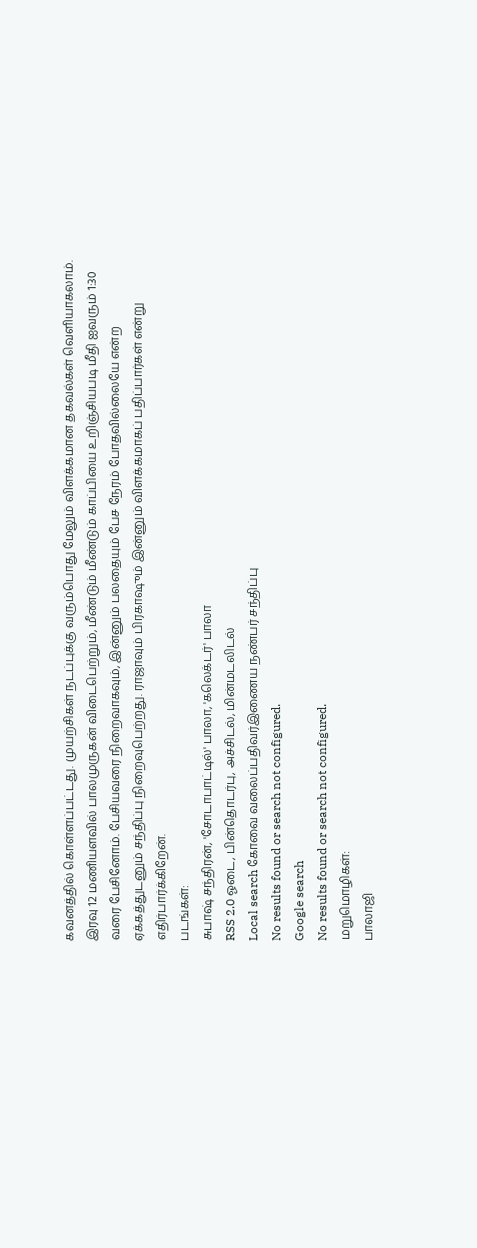கவனத்தில் கொள்ளப்பட்டது. முயற்சிகள் நடப்புக்கு வரும்பொது மேலும் விளக்கமான தகவல்கள் வெளியாகலாம்.
இரவு 12 மணியளவில் பாலமுருகன் விடைபெற்றும், மீண்டும் மீண்டும் காப்பியை உறிஞ்சியபடி மீதி ஐவரும் 1:30 வரை பேசினோம். பேசியவரை நிறைவாகவும், இன்னும் பலதையும் பேச நேரம் போதவில்லையே என்ற ஏக்கத்துடனும் சந்திப்பு நிறைவுபெற்றது. ராஜாவும் பிரகாஷும் இன்னும் விளக்கமாகப் பதிப்பார்கள் என்று எதிர்பார்க்கிறேன்.
படங்கள்:
சுபாஷ் சந்திரன், 'சோடாபாட்டில்' பாலா, 'கலெக்டர்' பாலா
RSS 2.0 ஓடை, பின்தொடர்பு, அச்சிடல், மின்மடலிடல்
Local search கோவை வலைப்பதிவர்இணைய நண்பர் சந்திப்பு
No results found or search not configured.
Google search
No results found or search not configured.
மறுமொழிகள்:
பாலாஜி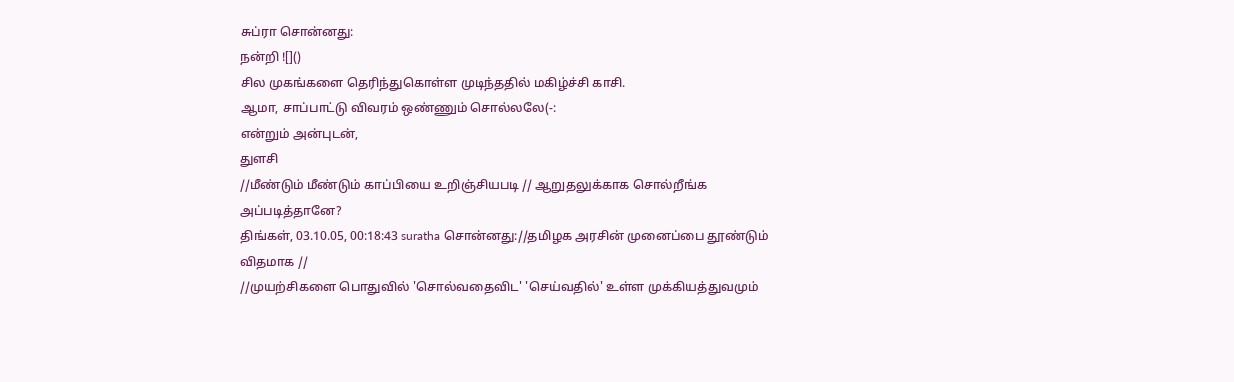சுப்ரா சொன்னது:
நன்றி ![]()
சில முகங்களை தெரிந்துகொள்ள முடிந்ததில் மகிழ்ச்சி காசி.
ஆமா, சாப்பாட்டு விவரம் ஒண்ணும் சொல்லலே(-:
என்றும் அன்புடன்,
துளசி
//மீண்டும் மீண்டும் காப்பியை உறிஞ்சியபடி // ஆறுதலுக்காக சொல்றீங்க அப்படித்தானே?
திங்கள், 03.10.05, 00:18:43 suratha சொன்னது://தமிழக அரசின் முனைப்பை தூண்டும் விதமாக //
//முயற்சிகளை பொதுவில் 'சொல்வதைவிட' 'செய்வதில்' உள்ள முக்கியத்துவமும்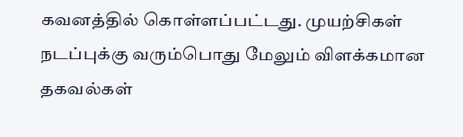கவனத்தில் கொள்ளப்பட்டது. முயற்சிகள் நடப்புக்கு வரும்பொது மேலும் விளக்கமான தகவல்கள்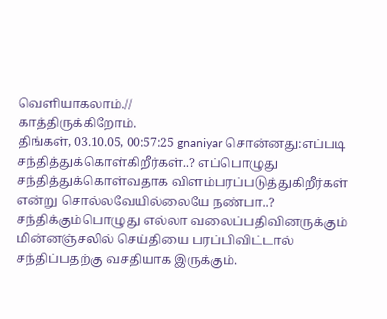வெளியாகலாம்.//
காத்திருக்கிறோம்.
திங்கள், 03.10.05, 00:57:25 gnaniyar சொன்னது:எப்படி சந்தித்துக்கொள்கிறீர்கள்..? எப்பொழுது சந்தித்துக்கொள்வதாக விளம்பரப்படுத்துகிறீர்கள் என்று சொல்லவேயில்லையே நண்பா..?
சந்திக்கும்பொழுது எல்லா வலைப்பதிவினருக்கும் மின்னஞ்சலில் செய்தியை பரப்பிவிட்டால் சந்திப்பதற்கு வசதியாக இருக்கும்.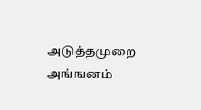அடுத்தமுறை அங்ஙனம்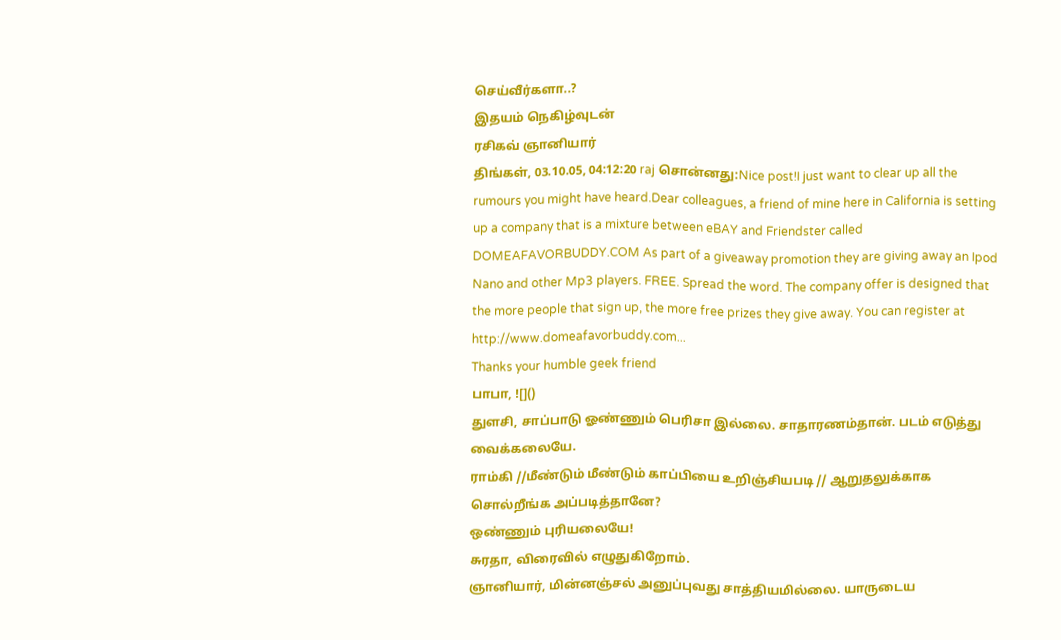செய்வீர்களா..?
இதயம் நெகிழ்வுடன்
ரசிகவ் ஞானியார்
திங்கள், 03.10.05, 04:12:20 raj சொன்னது:Nice post!I just want to clear up all the rumours you might have heard.Dear colleagues, a friend of mine here in California is setting up a company that is a mixture between eBAY and Friendster called DOMEAFAVORBUDDY.COM As part of a giveaway promotion they are giving away an Ipod Nano and other Mp3 players. FREE. Spread the word. The company offer is designed that the more people that sign up, the more free prizes they give away. You can register at http://www.domeafavorbuddy.com...
Thanks your humble geek friend
பாபா, ![]()
துளசி, சாப்பாடு ஓண்ணும் பெரிசா இல்லை. சாதாரணம்தான். படம் எடுத்து வைக்கலையே.
ராம்கி //மீண்டும் மீண்டும் காப்பியை உறிஞ்சியபடி // ஆறுதலுக்காக சொல்றீங்க அப்படித்தானே?
ஒண்ணும் புரியலையே!
சுரதா, விரைவில் எழுதுகிறோம்.
ஞானியார், மின்னஞ்சல் அனுப்புவது சாத்தியமில்லை. யாருடைய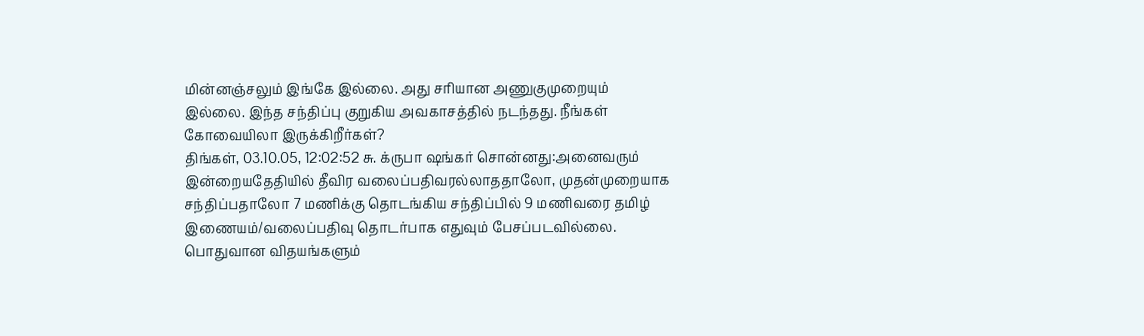மின்னஞ்சலும் இங்கே இல்லை. அது சரியான அணுகுமுறையும் இல்லை. இந்த சந்திப்பு குறுகிய அவகாசத்தில் நடந்தது. நீங்கள் கோவையிலா இருக்கிறீர்கள்?
திங்கள், 03.10.05, 12:02:52 சு. க்ருபா ஷங்கர் சொன்னது:அனைவரும் இன்றையதேதியில் தீவிர வலைப்பதிவரல்லாததாலோ, முதன்முறையாக சந்திப்பதாலோ 7 மணிக்கு தொடங்கிய சந்திப்பில் 9 மணிவரை தமிழ் இணையம்/வலைப்பதிவு தொடர்பாக எதுவும் பேசப்படவில்லை. பொதுவான விதயங்களும்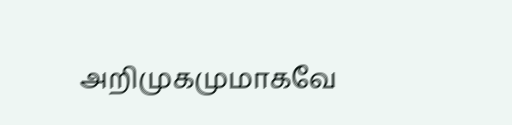அறிமுகமுமாகவே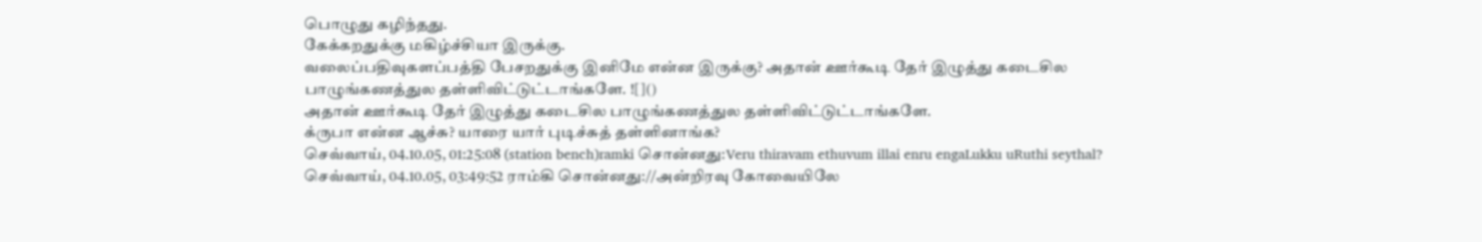பொழுது கழிந்தது.
கேக்கறதுக்கு மகிழ்ச்சியா இருக்கு.
வலைப்பதிவுகளப்பத்தி பேசறதுக்கு இனிமே என்ன இருக்கு? அதான் ஊர்கூடி தேர் இழுத்து கடைசில பாழுங்கணத்துல தள்ளிவிட்டுட்டாங்களே. ![]()
அதான் ஊர்கூடி தேர் இழுத்து கடைசில பாழுங்கணத்துல தள்ளிவிட்டுட்டாங்களே.
க்ருபா என்ன ஆச்சு? யாரை யார் புடிச்சுத் தள்ளினாங்க?
செவ்வாய், 04.10.05, 01:25:08 (station bench)ramki சொன்னது:Veru thiravam ethuvum illai enru engaLukku uRuthi seythal?
செவ்வாய், 04.10.05, 03:49:52 ராம்கி சொன்னது://அன்றிரவு கோவையிலே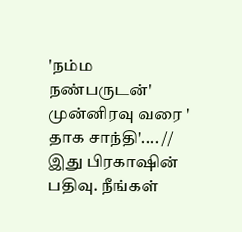'நம்ம நண்பருடன்' முன்னிரவு வரை ' தாக சாந்தி'.... // இது பிரகாஷின் பதிவு. நீங்கள்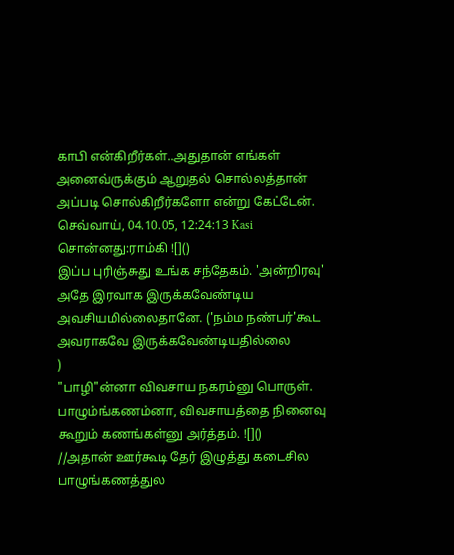காபி என்கிறீர்கள்..அதுதான் எங்கள் அனைவ்ருக்கும் ஆறுதல் சொல்லத்தான் அப்படி சொல்கிறீர்களோ என்று கேட்டேன்.
செவ்வாய், 04.10.05, 12:24:13 Kasi சொன்னது:ராம்கி ![]()
இப்ப புரிஞ்சுது உங்க சந்தேகம். 'அன்றிரவு' அதே இரவாக இருக்கவேண்டிய அவசியமில்லைதானே. ('நம்ம நண்பர்'கூட அவராகவே இருக்கவேண்டியதில்லை
)
"பாழி"ன்னா விவசாய நகரம்னு பொருள். பாழும்ங்கணம்னா, விவசாயத்தை நினைவு கூறும் கணங்கள்னு அர்த்தம். ![]()
//அதான் ஊர்கூடி தேர் இழுத்து கடைசில பாழுங்கணத்துல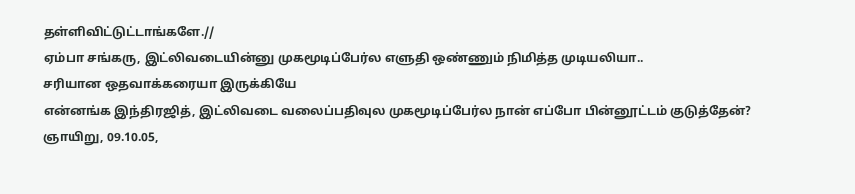தள்ளிவிட்டுட்டாங்களே.//
ஏம்பா சங்கரு, இட்லிவடையின்னு முகமூடிப்பேர்ல எளுதி ஒண்ணும் நிமித்த முடியலியா..
சரியான ஒதவாக்கரையா இருக்கியே
என்னங்க இந்திரஜித், இட்லிவடை வலைப்பதிவுல முகமூடிப்பேர்ல நான் எப்போ பின்னூட்டம் குடுத்தேன்?
ஞாயிறு, 09.10.05,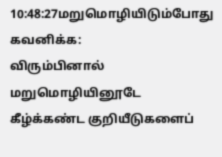10:48:27மறுமொழியிடும்போது கவனிக்க:
விரும்பினால் மறுமொழியினூடே கீழ்க்கண்ட குறியீடுகளைப்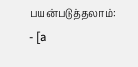பயன்படுத்தலாம்:
- [a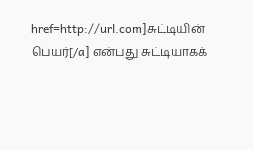href=http://url.com]சுட்டியின் பெயர்[/a] என்பது சுட்டியாகக்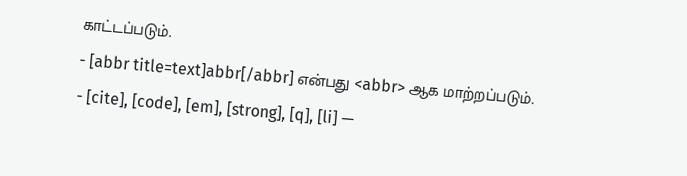காட்டப்படும்.
- [abbr title=text]abbr[/abbr] என்பது <abbr> ஆக மாற்றப்படும்.
- [cite], [code], [em], [strong], [q], [li] —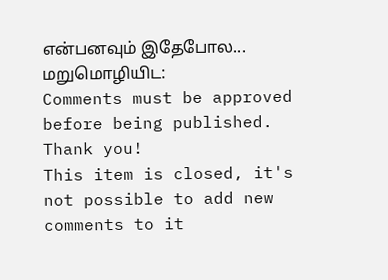என்பனவும் இதேபோல...
மறுமொழியிட:
Comments must be approved before being published. Thank you!
This item is closed, it's not possible to add new comments to it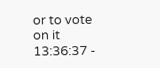or to vote on it
13:36:37 -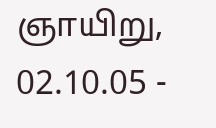ஞாயிறு, 02.10.05 -